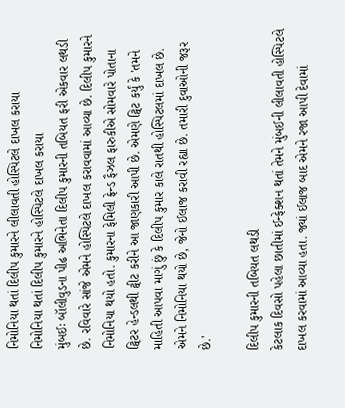નિમોનિયા થતાં દિલીપ કુમારને લીલાવતી હોસ્પિટલે દાખલ કરાયા
નિમોનિયા થતાં દિલીપ કુમારને હોસ્પિટલે દાખલ કરાયા
મુંબઈઃ બૉલીવુડના પીઢ અભિનેતા દિલીપ કુમારની તબિયત ફરી એકવાર લથડી છે. રવિવારે સાંજે એમને હોસ્પિટલે દાખલ કરાવવામાં આવ્યા છે. દિલીપ કુમારને નિમોનિયા થયો હતો. કુમારના ફેમિલી ફ્રેન્ડ ફૈઝલ ફારુકીએ સોમવારે પોતાના ટ્વિટર હેન્ડલથી ટ્વીટ કરીને આ જાણકારી આપી છે. એમણે ટ્વિટ કર્યું કે 'તમને માહિતી આપવા માગું છું કે દિલીપ કુમાર કાલે રાતથી હોસ્પિટલમાં દાખલ છે. એમને નિમોનિયા થયો છે, જેનો ઈલાજ કરાવી રહ્યા છે. તમારી દુવાઓની જરૂર છે.'

દિલીપ કુમારની તબિયત લથડી
કેટલાક દિવસો પહેલા છાતીમાં ઈન્ફેક્શન થતાં તેમને મુંબઈની લીલાવતી હોસ્પિટલે દાખલ કરવામાં આવ્યા હતા. જ્યાં ઈલાજ બાદ એમને રજા આપી દેવામાં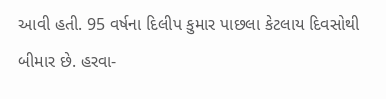આવી હતી. 95 વર્ષના દિલીપ કુમાર પાછલા કેટલાય દિવસોથી બીમાર છે. હરવા-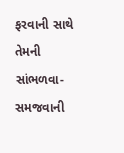ફરવાની સાથે તેમની સાંભળવા-સમજવાની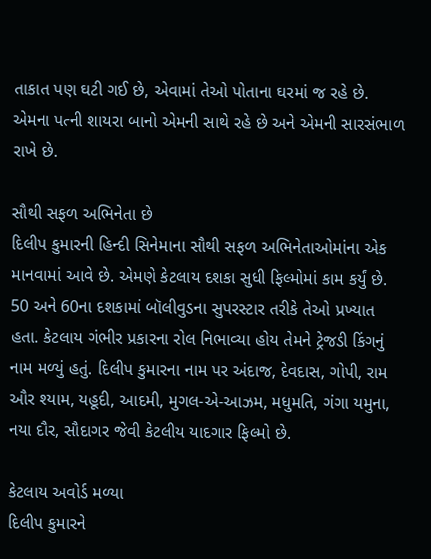તાકાત પણ ઘટી ગઈ છે, એવામાં તેઓ પોતાના ઘરમાં જ રહે છે. એમના પત્ની શાયરા બાનો એમની સાથે રહે છે અને એમની સારસંભાળ રાખે છે.

સૌથી સફળ અભિનેતા છે
દિલીપ કુમારની હિન્દી સિનેમાના સૌથી સફળ અભિનેતાઓમાંના એક માનવામાં આવે છે. એમણે કેટલાય દશકા સુધી ફિલ્મોમાં કામ કર્યું છે. 50 અને 60ના દશકામાં બૉલીવુડના સુપરસ્ટાર તરીકે તેઓ પ્રખ્યાત હતા. કેટલાય ગંભીર પ્રકારના રોલ નિભાવ્યા હોય તેમને ટ્રેજડી કિંગનું નામ મળ્યું હતું. દિલીપ કુમારના નામ પર અંદાજ, દેવદાસ, ગોપી, રામ ઔર શ્યામ, યહૂદી, આદમી, મુગલ-એ-આઝમ, મધુમતિ, ગંગા યમુના, નયા દૌર, સૌદાગર જેવી કેટલીય યાદગાર ફિલ્મો છે.

કેટલાય અવોર્ડ મળ્યા
દિલીપ કુમારને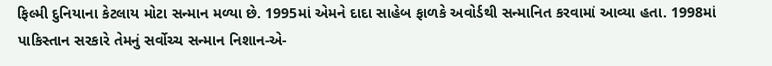ફિલ્મી દુનિયાના કેટલાય મોટા સન્માન મળ્યા છે. 1995માં એમને દાદા સાહેબ ફાળકે અવોર્ડથી સન્માનિત કરવામાં આવ્યા હતા. 1998માં પાકિસ્તાન સરકારે તેમનું સર્વોચ્ચ સન્માન નિશાન-એ-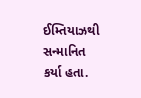ઈમ્તિયાઝથી સન્માનિત કર્યા હતા.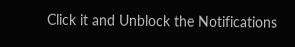Click it and Unblock the Notifications